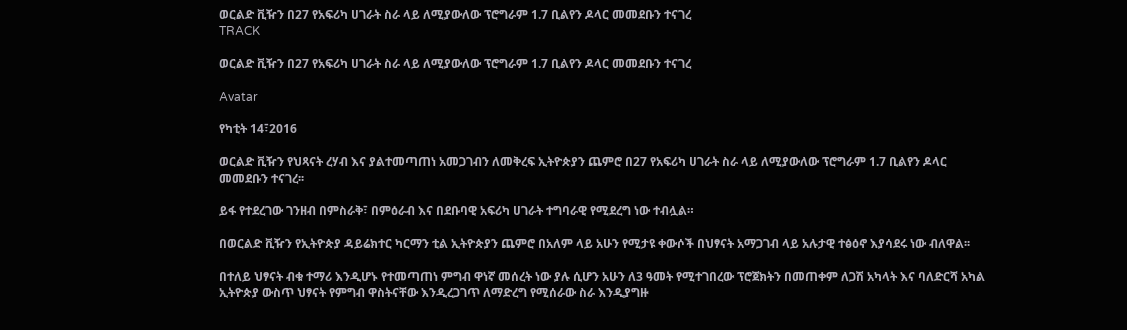ወርልድ ቪዥን በ27 የአፍሪካ ሀገራት ስራ ላይ ለሚያውለው ፕሮግራም 1.7 ቢልየን ዶላር መመደቡን ተናገረ
TRACK

ወርልድ ቪዥን በ27 የአፍሪካ ሀገራት ስራ ላይ ለሚያውለው ፕሮግራም 1.7 ቢልየን ዶላር መመደቡን ተናገረ

Avatar

የካቲት 14፣2016

ወርልድ ቪዥን የህጻናት ረሃብ እና ያልተመጣጠነ አመጋገብን ለመቅረፍ ኢትዮጵያን ጨምሮ በ27 የአፍሪካ ሀገራት ስራ ላይ ለሚያውለው ፕሮግራም 1.7 ቢልየን ዶላር መመደቡን ተናገረ፡፡

ይፋ የተደረገው ገንዘብ በምስራቅ፣ በምዕራብ እና በደቡባዊ አፍሪካ ሀገራት ተግባራዊ የሚደረግ ነው ተብሏል።

በወርልድ ቪዥን የኢትዮጵያ ዳይሬክተር ካርማን ቲል ኢትዮጵያን ጨምሮ በአለም ላይ አሁን የሚታዩ ቀውሶች በህፃናት አማጋገብ ላይ አሉታዊ ተፅዕኖ እያሳደሩ ነው ብለዋል፡፡

በተለይ ህፃናት ብቁ ተማሪ እንዲሆኑ የተመጣጠነ ምግብ ዋነኛ መሰረት ነው ያሉ ሲሆን አሁን ለ3 ዓመት የሚተገበረው ፕሮጀክትን በመጠቀም ለጋሽ አካላት እና ባለድርሻ አካል ኢትዮጵያ ውስጥ ህፃናት የምግብ ዋስትናቸው እንዲረጋገጥ ለማድረግ የሚሰራው ስራ እንዲያግዙ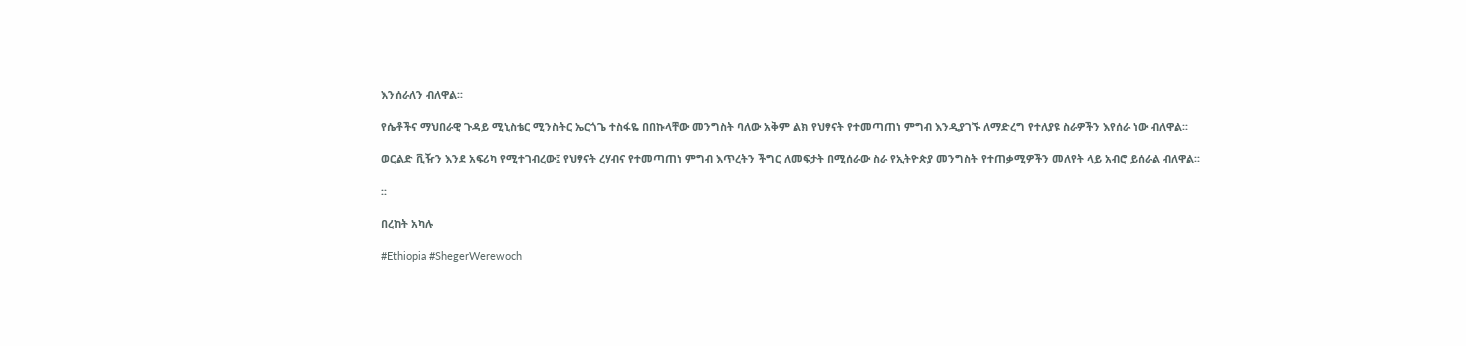እንሰራለን ብለዋል፡፡

የሴቶችና ማህበራዊ ጉዳይ ሚኒስቴር ሚንስትር ኤርጎጌ ተስፋዬ በበኩላቸው መንግስት ባለው አቅም ልክ የህፃናት የተመጣጠነ ምግብ እንዲያገኙ ለማድረግ የተለያዩ ስራዎችን እየሰራ ነው ብለዋል፡፡

ወርልድ ቪዥን እንደ አፍሪካ የሚተገብረው፤ የህፃናት ረሃብና የተመጣጠነ ምግብ እጥረትን ችግር ለመፍታት በሚሰራው ስራ የኢትዮጵያ መንግስት የተጠቃሚዎችን መለየት ላይ አብሮ ይሰራል ብለዋል፡፡

፡፡

በረከት አካሉ

#Ethiopia #ShegerWerewoch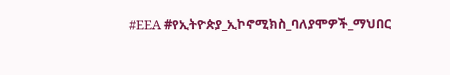#EEA #የኢትዮጵያ_ኢኮኖሚክስ_ባለያሞዎች_ማህበር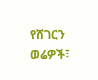የሸገርን ወሬዎች፣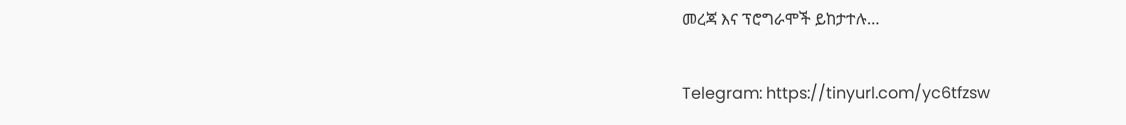መረጃ እና ፕሮግራሞች ይከታተሉ…

Telegram: https://tinyurl.com/yc6tfzsw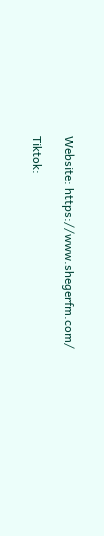Website: https://www.shegerfm.com/

Tiktok: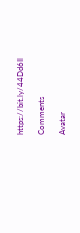https://bit.ly/44Dd6Il

Comments

Avatar